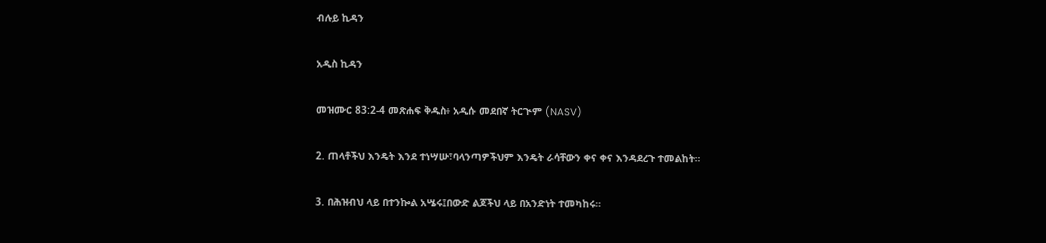ብሉይ ኪዳን

አዲስ ኪዳን

መዝሙር 83:2-4 መጽሐፍ ቅዱስ፥ አዲሱ መደበኛ ትርጒም (NASV)

2. ጠላቶችህ እንዴት እንደ ተነሣሡ፣ባላንጣዎችህም እንዴት ራሳቸውን ቀና ቀና እንዳደረጉ ተመልከት።

3. በሕዝብህ ላይ በተንኰል አሤሩ፤በውድ ልጆችህ ላይ በአንድነት ተመካከሩ።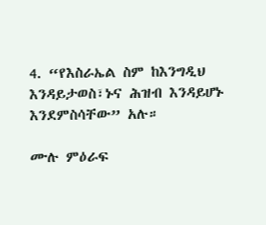4. “የእስራኤል ስም ከእንግዲህ እንዳይታወስ፣ኑና ሕዝብ እንዳይሆኑ እንደምስሳቸው” አሉ።

ሙሉ ምዕራፍ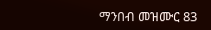ማንበብ መዝሙር 83